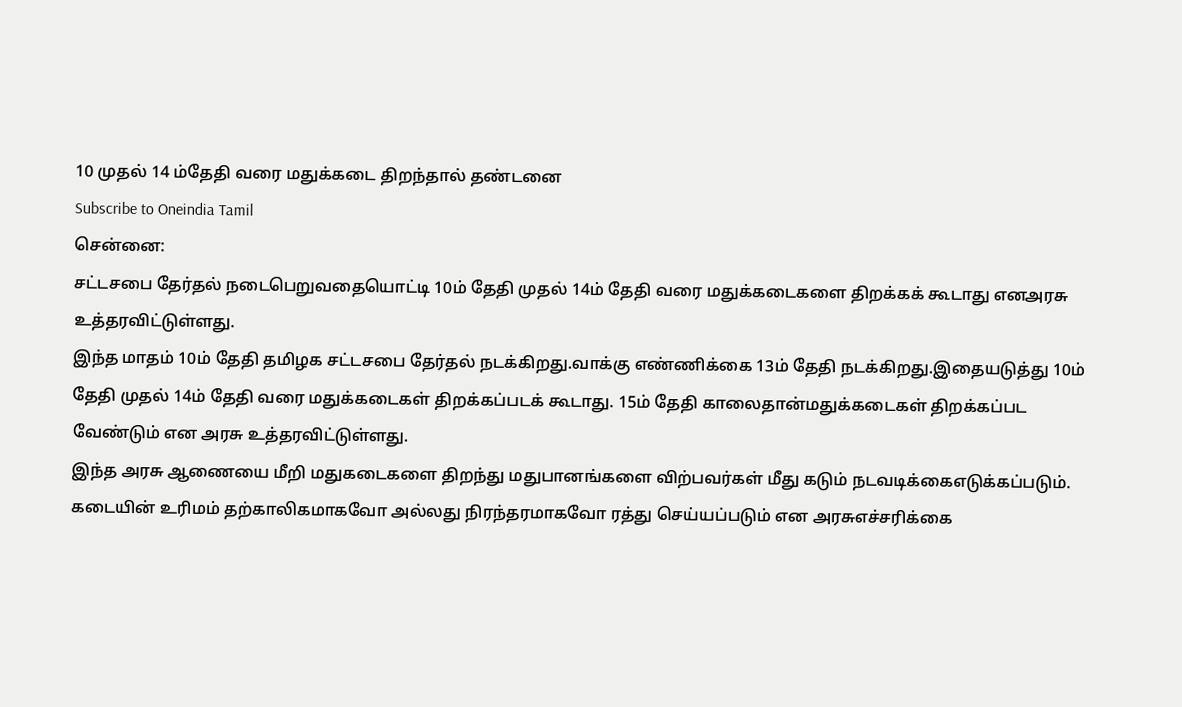10 முதல் 14 ம்தேதி வரை மதுக்கடை திறந்தால் தண்டனை
Subscribe to Oneindia Tamil
சென்னை:
சட்டசபை தேர்தல் நடைபெறுவதையொட்டி 10ம் தேதி முதல் 14ம் தேதி வரை மதுக்கடைகளை திறக்கக் கூடாது எனஅரசு உத்தரவிட்டுள்ளது.
இந்த மாதம் 10ம் தேதி தமிழக சட்டசபை தேர்தல் நடக்கிறது.வாக்கு எண்ணிக்கை 13ம் தேதி நடக்கிறது.இதையடுத்து 10ம் தேதி முதல் 14ம் தேதி வரை மதுக்கடைகள் திறக்கப்படக் கூடாது. 15ம் தேதி காலைதான்மதுக்கடைகள் திறக்கப்பட வேண்டும் என அரசு உத்தரவிட்டுள்ளது.
இந்த அரசு ஆணையை மீறி மதுகடைகளை திறந்து மதுபானங்களை விற்பவர்கள் மீது கடும் நடவடிக்கைஎடுக்கப்படும். கடையின் உரிமம் தற்காலிகமாகவோ அல்லது நிரந்தரமாகவோ ரத்து செய்யப்படும் என அரசுஎச்சரிக்கை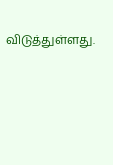விடுத்துள்ளது.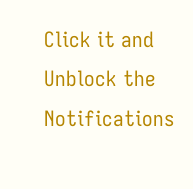Click it and Unblock the Notifications